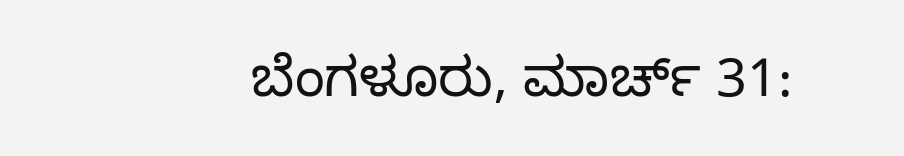ಬೆಂಗಳೂರು, ಮಾರ್ಚ್ 31: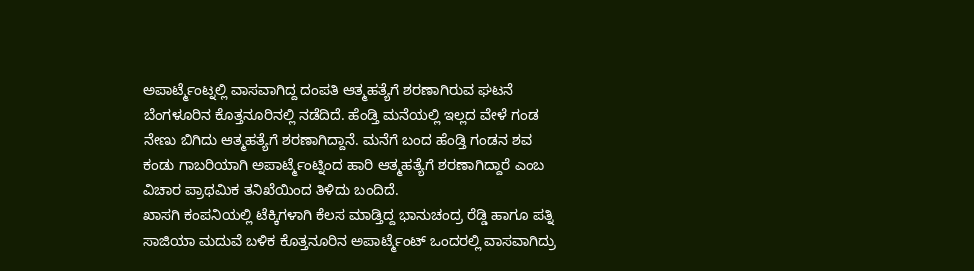ಅಪಾರ್ಟ್ಮೆಂಟ್ನಲ್ಲಿ ವಾಸವಾಗಿದ್ದ ದಂಪತಿ ಆತ್ಮಹತ್ಯೆಗೆ ಶರಣಾಗಿರುವ ಘಟನೆ ಬೆಂಗಳೂರಿನ ಕೊತ್ತನೂರಿನಲ್ಲಿ ನಡೆದಿದೆ. ಹೆಂಡ್ತಿ ಮನೆಯಲ್ಲಿ ಇಲ್ಲದ ವೇಳೆ ಗಂಡ ನೇಣು ಬಿಗಿದು ಆತ್ಮಹತ್ಯೆಗೆ ಶರಣಾಗಿದ್ದಾನೆ. ಮನೆಗೆ ಬಂದ ಹೆಂಡ್ತಿ ಗಂಡನ ಶವ ಕಂಡು ಗಾಬರಿಯಾಗಿ ಅಪಾರ್ಟ್ಮೆಂಟ್ನಿಂದ ಹಾರಿ ಆತ್ಮಹತ್ಯೆಗೆ ಶರಣಾಗಿದ್ದಾರೆ ಎಂಬ ವಿಚಾರ ಪ್ರಾಥಮಿಕ ತನಿಖೆಯಿಂದ ತಿಳಿದು ಬಂದಿದೆ.
ಖಾಸಗಿ ಕಂಪನಿಯಲ್ಲಿ ಟೆಕ್ಕಿಗಳಾಗಿ ಕೆಲಸ ಮಾಡ್ತಿದ್ದ ಭಾನುಚಂದ್ರ ರೆಡ್ಡಿ ಹಾಗೂ ಪತ್ನಿ ಸಾಜಿಯಾ ಮದುವೆ ಬಳಿಕ ಕೊತ್ತನೂರಿನ ಅಪಾರ್ಟ್ಮೆಂಟ್ ಒಂದರಲ್ಲಿ ವಾಸವಾಗಿದ್ರು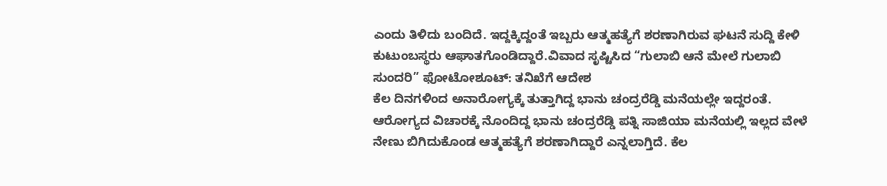ಎಂದು ತಿಳಿದು ಬಂದಿದೆ. ಇದ್ದಕ್ಕಿದ್ದಂತೆ ಇಬ್ಬರು ಆತ್ಮಹತ್ಯೆಗೆ ಶರಣಾಗಿರುವ ಘಟನೆ ಸುದ್ದಿ ಕೇಳಿ ಕುಟುಂಬಸ್ಥರು ಆಘಾತಗೊಂಡಿದ್ದಾರೆ.ವಿವಾದ ಸೃಷ್ಟಿಸಿದ “ಗುಲಾಬಿ ಆನೆ ಮೇಲೆ ಗುಲಾಬಿ ಸುಂದರಿ” ಫೋಟೋಶೂಟ್: ತನಿಖೆಗೆ ಆದೇಶ
ಕೆಲ ದಿನಗಳಿಂದ ಅನಾರೋಗ್ಯಕ್ಕೆ ತುತ್ತಾಗಿದ್ದ ಭಾನು ಚಂದ್ರರೆಡ್ಡಿ ಮನೆಯಲ್ಲೇ ಇದ್ದರಂತೆ. ಆರೋಗ್ಯದ ವಿಚಾರಕ್ಕೆ ನೊಂದಿದ್ದ ಭಾನು ಚಂದ್ರರೆಡ್ಡಿ ಪತ್ನಿ ಸಾಜಿಯಾ ಮನೆಯಲ್ಲಿ ಇಲ್ಲದ ವೇಳೆ ನೇಣು ಬಿಗಿದುಕೊಂಡ ಆತ್ಮಹತ್ಯೆಗೆ ಶರಣಾಗಿದ್ದಾರೆ ಎನ್ನಲಾಗ್ತಿದೆ. ಕೆಲ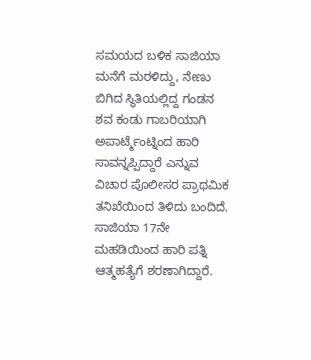ಸಮಯದ ಬಳಿಕ ಸಾಜಿಯಾ ಮನೆಗೆ ಮರಳಿದ್ದು, ನೇಣು ಬಿಗಿದ ಸ್ಥಿತಿಯಲ್ಲಿದ್ದ ಗಂಡನ ಶವ ಕಂಡು ಗಾಬರಿಯಾಗಿ ಅಪಾರ್ಟ್ಮೆಂಟ್ನಿಂದ ಹಾರಿ ಸಾವನ್ನಪ್ಪಿದ್ದಾರೆ ಎನ್ನುವ ವಿಚಾರ ಪೊಲೀಸರ ಪ್ರಾಥಮಿಕ ತನಿಖೆಯಿಂದ ತಿಳಿದು ಬಂದಿದೆ.
ಸಾಜಿಯಾ 17ನೇ ಮಹಡಿಯಿಂದ ಹಾರಿ ಪತ್ನಿ ಆತ್ಮಹತ್ಯೆಗೆ ಶರಣಾಗಿದ್ದಾರೆ.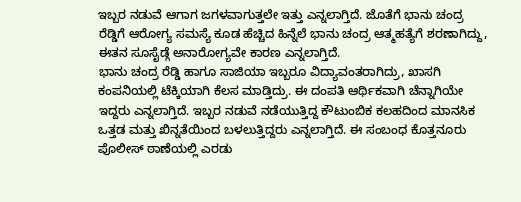ಇಬ್ಬರ ನಡುವೆ ಆಗಾಗ ಜಗಳವಾಗುತ್ತಲೇ ಇತ್ತು ಎನ್ನಲಾಗ್ತಿದೆ. ಜೊತೆಗೆ ಭಾನು ಚಂದ್ರ ರೆಡ್ಡಿಗೆ ಆರೋಗ್ಯ ಸಮಸ್ಯೆ ಕೂಡ ಹೆಚ್ಚಿದ ಹಿನ್ನೆಲೆ ಭಾನು ಚಂದ್ರ ಆತ್ಮಹತ್ಯೆಗೆ ಶರಣಾಗಿದ್ದು, ಈತನ ಸೂಸೈಡ್ಗೆ ಅನಾರೋಗ್ಯವೇ ಕಾರಣ ಎನ್ನಲಾಗ್ತಿದೆ.
ಭಾನು ಚಂದ್ರ ರೆಡ್ಡಿ ಹಾಗೂ ಸಾಜಿಯಾ ಇಬ್ಬರೂ ವಿದ್ಯಾವಂತರಾಗಿದ್ರು, ಖಾಸಗಿ ಕಂಪನಿಯಲ್ಲಿ ಟೆಕ್ಕಿಯಾಗಿ ಕೆಲಸ ಮಾಡ್ತಿದ್ರು. ಈ ದಂಪತಿ ಆರ್ಥಿಕವಾಗಿ ಚೆನ್ನಾಗಿಯೇ ಇದ್ದರು ಎನ್ನಲಾಗ್ತಿದೆ. ಇಬ್ಬರ ನಡುವೆ ನಡೆಯುತ್ತಿದ್ದ ಕೌಟುಂಬಿಕ ಕಲಹದಿಂದ ಮಾನಸಿಕ ಒತ್ತಡ ಮತ್ತು ಖಿನ್ನತೆಯಿಂದ ಬಳಲುತ್ತಿದ್ದರು ಎನ್ನಲಾಗ್ತಿದೆ. ಈ ಸಂಬಂಧ ಕೊತ್ತನೂರು ಪೊಲೀಸ್ ಠಾಣೆಯಲ್ಲಿ ಎರಡು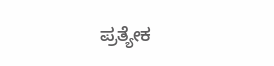ಪ್ರತ್ಯೇಕ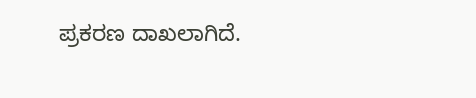ಪ್ರಕರಣ ದಾಖಲಾಗಿದೆ.